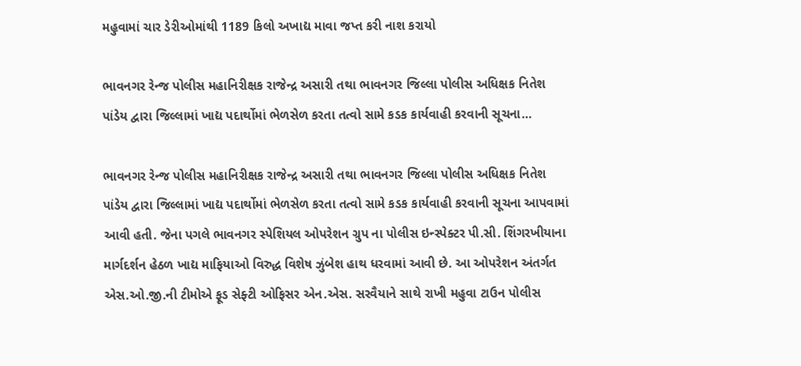મહુવામાં ચાર ડેરીઓમાંથી 1189 કિલો અખાદ્ય માવા જપ્ત કરી નાશ કરાયો

ભાવનગર રેન્જ પોલીસ મહાનિરીક્ષક રાજેન્દ્ર અસારી તથા ભાવનગર જિલ્લા પોલીસ અધિક્ષક નિતેશ પાંડેય દ્વારા જિલ્લામાં ખાદ્ય પદાર્થોમાં ભેળસેળ કરતા તત્વો સામે કડક કાર્યવાહી કરવાની સૂચના…

ભાવનગર રેન્જ પોલીસ મહાનિરીક્ષક રાજેન્દ્ર અસારી તથા ભાવનગર જિલ્લા પોલીસ અધિક્ષક નિતેશ પાંડેય દ્વારા જિલ્લામાં ખાદ્ય પદાર્થોમાં ભેળસેળ કરતા તત્વો સામે કડક કાર્યવાહી કરવાની સૂચના આપવામાં આવી હતી. જેના પગલે ભાવનગર સ્પેશિયલ ઓપરેશન ગ્રુપ ના પોલીસ ઇન્સ્પેક્ટર પી.સી. શિંગરખીયાના માર્ગદર્શન હેઠળ ખાદ્ય માફિયાઓ વિરુદ્ધ વિશેષ ઝુંબેશ હાથ ધરવામાં આવી છે. આ ઓપરેશન અંતર્ગત એસ.ઓ.જી.ની ટીમોએ ફૂડ સેફ્ટી ઓફિસર એન.એસ. સરવૈયાને સાથે રાખી મહુવા ટાઉન પોલીસ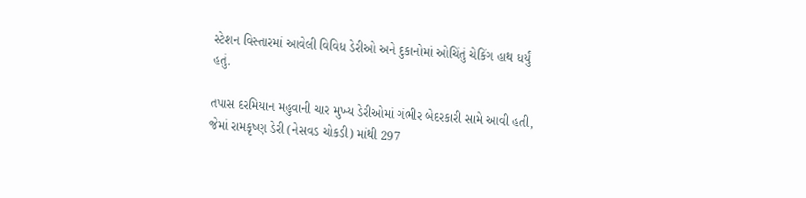સ્ટેશન વિસ્તારમાં આવેલી વિવિધ ડેરીઓ અને દુકાનોમાં ઓચિંતું ચેકિંગ હાથ ધર્યું હતું.

તપાસ દરમિયાન મહુવાની ચાર મુખ્ય ડેરીઓમાં ગંભીર બેદરકારી સામે આવી હતી, જેમાં રામકૃષ્ણ ડેરી (નેસવડ ચોકડી) માંથી 297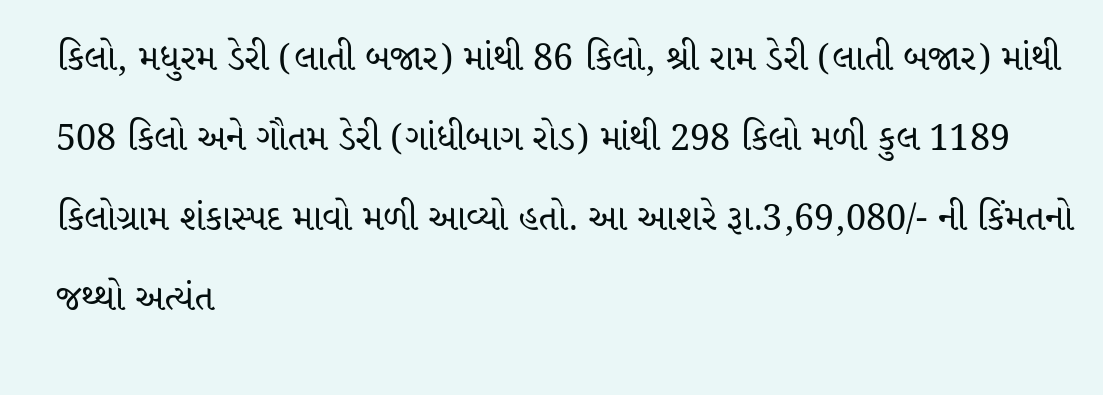કિલો, મધુરમ ડેરી (લાતી બજાર) માંથી 86 કિલો, શ્રી રામ ડેરી (લાતી બજાર) માંથી 508 કિલો અને ગૌતમ ડેરી (ગાંધીબાગ રોડ) માંથી 298 કિલો મળી કુલ 1189 કિલોગ્રામ શંકાસ્પદ માવો મળી આવ્યો હતો. આ આશરે રૂા.3,69,080/- ની કિંમતનો જથ્થો અત્યંત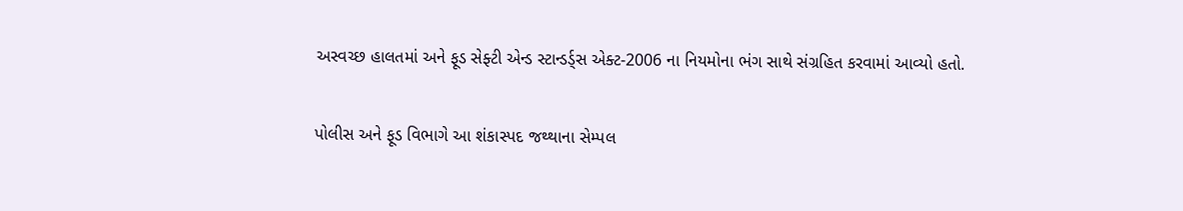અસ્વચ્છ હાલતમાં અને ફૂડ સેફ્ટી એન્ડ સ્ટાન્ડર્ડ્સ એક્ટ-2006 ના નિયમોના ભંગ સાથે સંગ્રહિત કરવામાં આવ્યો હતો.

પોલીસ અને ફૂડ વિભાગે આ શંકાસ્પદ જથ્થાના સેમ્પલ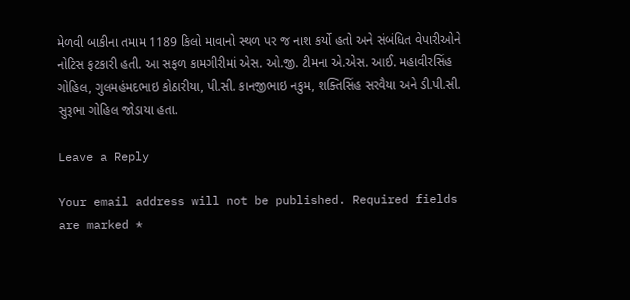મેળવી બાકીના તમામ 1189 કિલો માવાનો સ્થળ પર જ નાશ કર્યો હતો અને સંબંધિત વેપારીઓને નોટિસ ફટકારી હતી. આ સફળ કામગીરીમાં એસ. ઓ.જી. ટીમના એ.એસ. આઈ. મહાવીરસિંહ ગોહિલ, ગુલમહંમદભાઇ કોઠારીયા, પી.સી. કાનજીભાઇ નકુમ, શક્તિસિંહ સરવૈયા અને ડી.પી.સી. સુરૂભા ગોહિલ જોડાયા હતા.

Leave a Reply

Your email address will not be published. Required fields are marked *